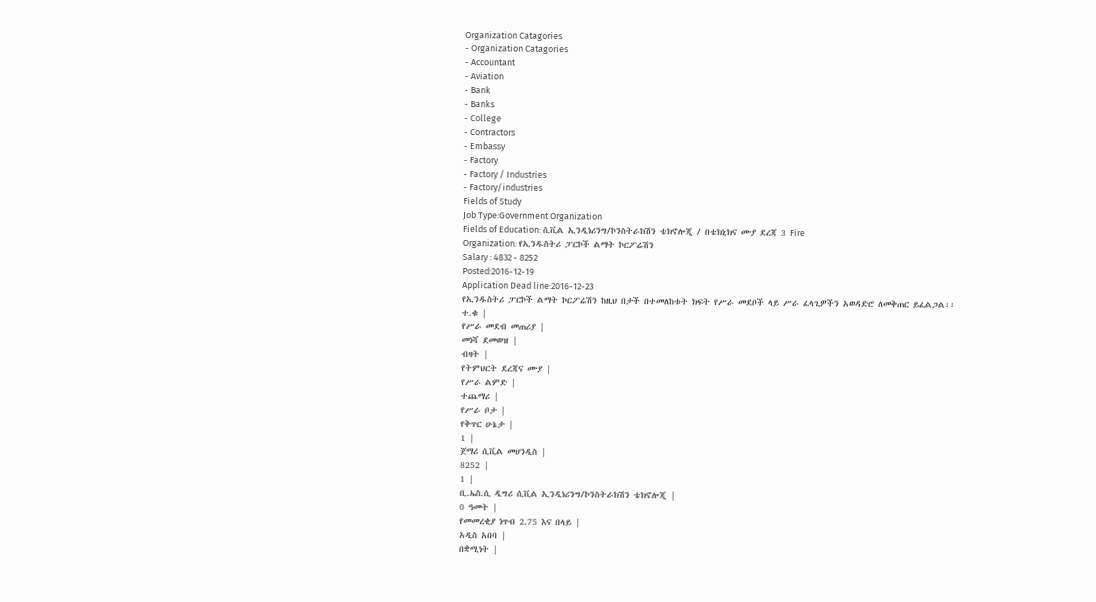Organization Catagories
- Organization Catagories
- Accountant
- Aviation
- Bank
- Banks
- College
- Contractors
- Embassy
- Factory
- Factory / Industries
- Factory/industries
Fields of Study
Job Type:Government Organization
Fields of Education: ሲቪል ኢንዲነሪንግ/ኮንስትራክሽን ቴክኖሎጂ / በቴክኒክና ሙያ ደረጃ 3 Fire
Organization: የኢንዱስትሪ ፓርኮች ልማት ኮርፖሬሽን
Salary : 4832 - 8252
Posted:2016-12-19
Application Dead line:2016-12-23
የኢንዱስትሪ ፓርኮች ልማት ኮርፖሬሽን ከዚህ በታች በተመለከቱት ክፍት የሥራ መደቦች ላይ ሥራ ፈላጊዎችን አወዳድሮ ለመቅጠር ይፈልጋል፡፡
ተ.ቁ |
የሥራ መደብ መጠሪያ |
መነሻ ደመወዝ |
ብዛት |
የትምህርት ደረጃና ሙያ |
የሥራ ልምድ |
ተጨማሪ |
የሥራ ቦታ |
የቅጥር ሁኔታ |
1 |
ጀማሪ ሲቪል መሀንዲስ |
8252 |
1 |
ቢ.ኤስ.ሲ ዲግሪ ሲቪል ኢንዲነሪንግ/ኮንስትራክሽን ቴክኖሎጂ |
0 ዓመት |
የመመረቂያ ነጥብ 2.75 እና በላይ |
አዲስ አበባ |
በቋሚነት |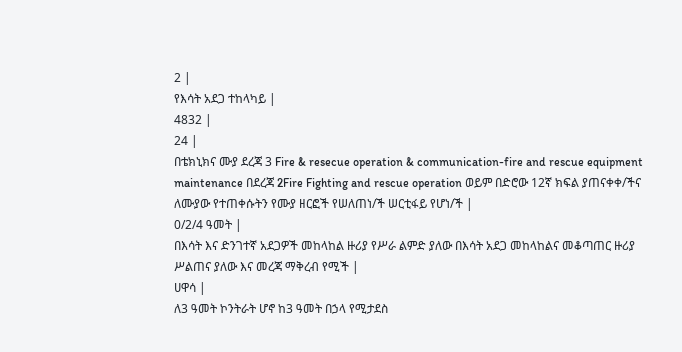2 |
የእሳት አደጋ ተከላካይ |
4832 |
24 |
በቴክኒክና ሙያ ደረጃ 3 Fire & resecue operation & communication-fire and rescue equipment maintenance በደረጃ 2Fire Fighting and rescue operation ወይም በድሮው 12ኛ ክፍል ያጠናቀቀ/ችና ለሙያው የተጠቀሱትን የሙያ ዘርፎች የሠለጠነ/ች ሠርቲፋይ የሆነ/ች |
0/2/4 ዓመት |
በእሳት እና ድንገተኛ አደጋዎች መከላከል ዙሪያ የሥራ ልምድ ያለው በእሳት አደጋ መከላከልና መቆጣጠር ዙሪያ ሥልጠና ያለው እና መረጃ ማቅረብ የሚች |
ሀዋሳ |
ለ3 ዓመት ኮንትራት ሆኖ ከ3 ዓመት በኃላ የሚታደስ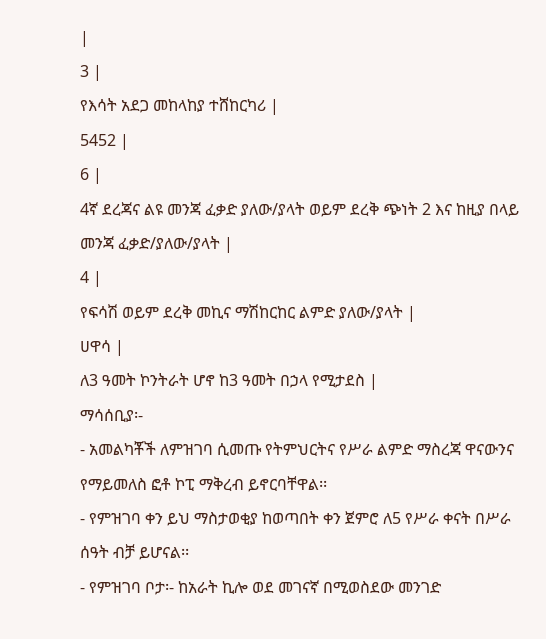|
3 |
የእሳት አደጋ መከላከያ ተሸከርካሪ |
5452 |
6 |
4ኛ ደረጃና ልዩ መንጃ ፈቃድ ያለው/ያላት ወይም ደረቅ ጭነት 2 እና ከዚያ በላይ መንጃ ፈቃድ/ያለው/ያላት |
4 |
የፍሳሽ ወይም ደረቅ መኪና ማሽከርከር ልምድ ያለው/ያላት |
ሀዋሳ |
ለ3 ዓመት ኮንትራት ሆኖ ከ3 ዓመት በኃላ የሚታደስ |
ማሳሰቢያ፡-
- አመልካቾች ለምዝገባ ሲመጡ የትምህርትና የሥራ ልምድ ማስረጃ ዋናውንና የማይመለስ ፎቶ ኮፒ ማቅረብ ይኖርባቸዋል፡፡
- የምዝገባ ቀን ይህ ማስታወቂያ ከወጣበት ቀን ጀምሮ ለ5 የሥራ ቀናት በሥራ ሰዓት ብቻ ይሆናል፡፡
- የምዝገባ ቦታ፡- ከአራት ኪሎ ወደ መገናኛ በሚወስደው መንገድ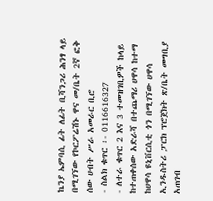ኬንያ ኤምባሲ ፊት ለፊት ቢሻንጋሪ ሕንፃ ላይ በሚገኘው የኮርፖሬሽኑ ዋና መ/ቤት 2ኛ ፎቅ ሰው ሀብት ሥራ አመራር ቢሮ
- ስልክ ቁጥር ፡- 0116616327
- ለተራ ቁጥር 2 እና 3 ተመዝገቢዎች ከላይ ከተጠቀሰው አድራሻ በተጨማሪ ሀዋሳ ከተማ ከሀዋሳ ዩኒቨርሲቲ ጎን በሚገኘው ሀዋሳ ኢንዱስትሪ ፓርክ ፕሮጀክት ጽ/ቤት መግቢያ አጠገብ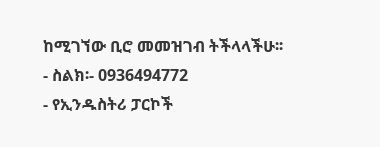ከሚገኘው ቢሮ መመዝገብ ትችላላችሁ፡፡
- ስልክ፡- 0936494772
- የኢንዱስትሪ ፓርኮች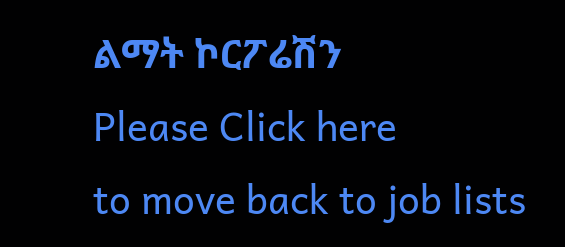ልማት ኮርፖሬሽን
Please Click here
to move back to job lists